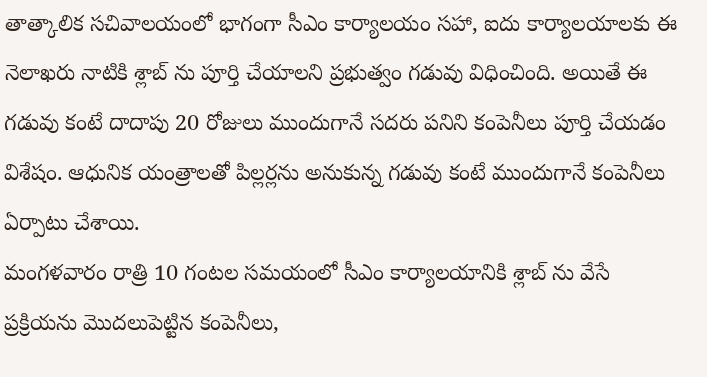తాత్కాలిక సచివాలయంలో భాగంగా సీఎం కార్యాలయం సహా, ఐదు కార్యాలయాలకు ఈ నెలాఖరు నాటికి శ్లాబ్ ను పూర్తి చేయాలని ప్రభుత్వం గడువు విధించింది. అయితే ఈ గడువు కంటే దాదాపు 20 రోజులు ముందుగానే సదరు పనిని కంపెనీలు పూర్తి చేయడం విశేషం. ఆధునిక యంత్రాలతో పిల్లర్లను అనుకున్న గడువు కంటే ముందుగానే కంపెనీలు ఏర్పాటు చేశాయి.
మంగళవారం రాత్రి 10 గంటల సమయంలో సీఎం కార్యాలయానికి శ్లాబ్ ను వేసే ప్రక్రియను మొదలుపెట్టిన కంపెనీలు,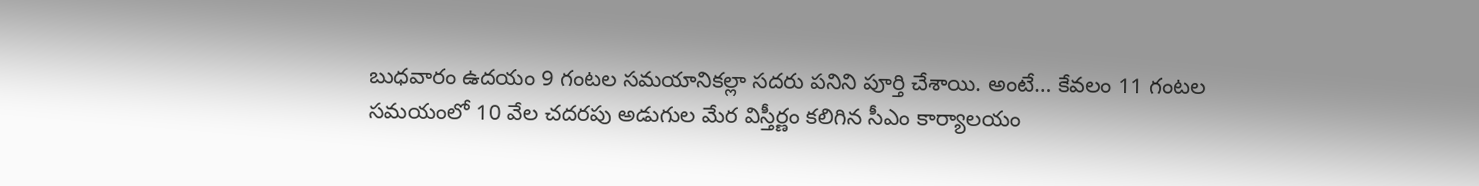బుధవారం ఉదయం 9 గంటల సమయానికల్లా సదరు పనిని పూర్తి చేశాయి. అంటే… కేవలం 11 గంటల సమయంలో 10 వేల చదరపు అడుగుల మేర విస్తీర్ణం కలిగిన సీఎం కార్యాలయం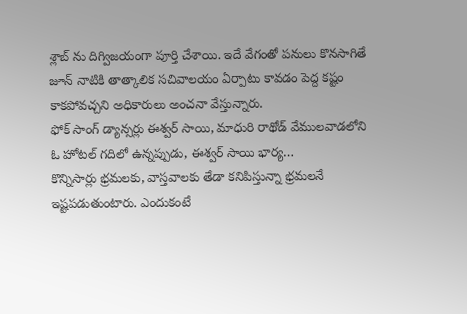శ్లాబ్ ను దిగ్విజయంగా పూర్తి చేశాయి. ఇదే వేగంతో పనులు కొనసాగితే జూన్ నాటికి తాత్కాలిక సచివాలయం ఏర్పాటు కావడం పెద్ద కష్టం కాకపోవచ్చని అధికారులు అంచనా వేస్తున్నారు.
ఫోక్ సాంగ్ డ్యాన్సర్లు ఈశ్వర్ సాయి, మాధురి రాథోడ్ వేములవాడలోని ఓ హోటల్ గదిలో ఉన్నప్పుడు, ఈశ్వర్ సాయి భార్య…
కొన్నిసార్లు భ్రమలకు, వాస్తవాలకు తేడా కనిపిస్తున్నా భ్రమలనే ఇష్టపడుతుంటారు. ఎందుకంటే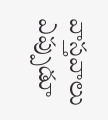వాస్తవాలు ఎప్పుడూ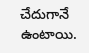చేదుగానే ఉంటాయి.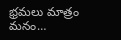భ్రమలు మాత్రం మనం…